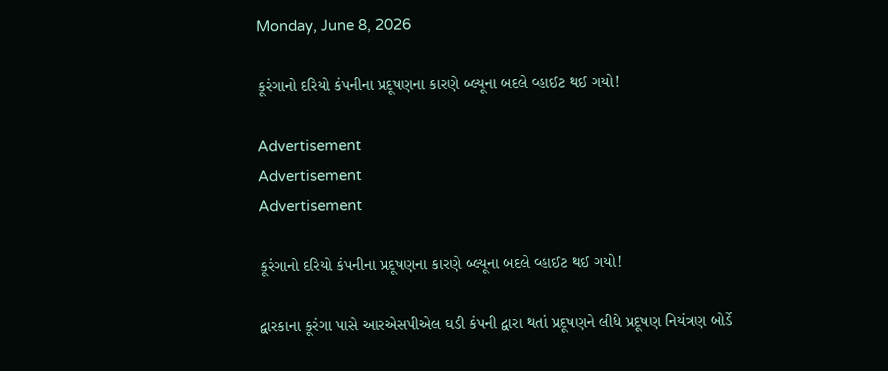Monday, June 8, 2026

કૂરંગાનો દરિયો કંપનીના પ્રદૂષણના કારણે બ્લ્યૂના બદલે વ્હાઈટ થઈ ગયો!

Advertisement
Advertisement
Advertisement

કૂરંગાનો દરિયો કંપનીના પ્રદૂષણના કારણે બ્લ્યૂના બદલે વ્હાઈટ થઈ ગયો!

દ્વારકાના કૂરંગા પાસે આરએસપીએલ ઘડી કંપની દ્વારા થતાં પ્રદૂષણને લીધે પ્રદૂષણ નિયંત્રણ બોર્ડે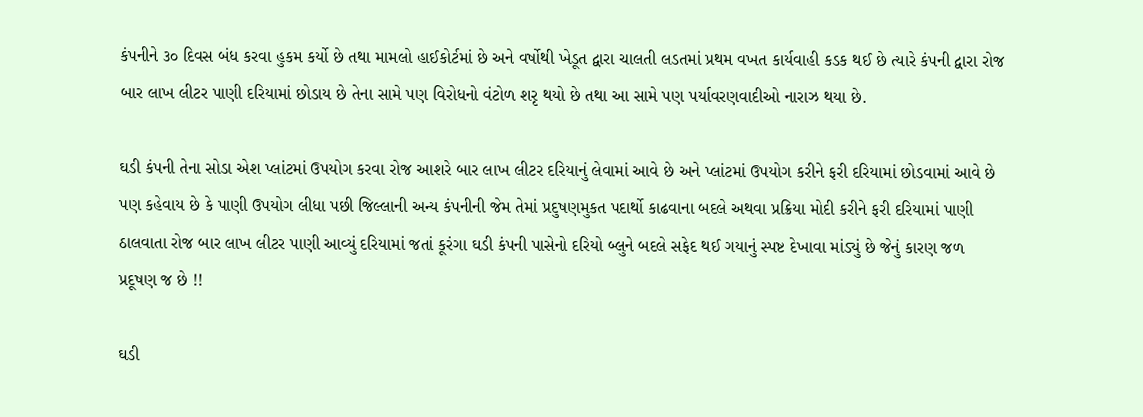કંપનીને ૩૦ દિવસ બંધ કરવા હુકમ કર્યો છે તથા મામલો હાઈકોર્ટમાં છે અને વર્ષોથી ખેડૂત દ્વારા ચાલતી લડતમાં પ્રથમ વખત કાર્યવાહી કડક થઈ છે ત્યારે કંપની દ્વારા રોજ બાર લાખ લીટર પાણી દરિયામાં છોડાય છે તેના સામે પણ વિરોધનો વંટોળ શરૃ થયો છે તથા આ સામે પણ પર્યાવરણવાદીઓ નારાઝ થયા છે.

ઘડી કંપની તેના સોડા એશ પ્લાંટમાં ઉપયોગ કરવા રોજ આશરે બાર લાખ લીટર દરિયાનું લેવામાં આવે છે અને પ્લાંટમાં ઉપયોગ કરીને ફરી દરિયામાં છોડવામાં આવે છે પણ કહેવાય છે કે પાણી ઉપયોગ લીધા પછી જિલ્લાની અન્ય કંપનીની જેમ તેમાં પ્રદુષણમુકત પદાર્થો કાઢવાના બદલે અથવા પ્રક્રિયા મોદી કરીને ફરી દરિયામાં પાણી ઠાલવાતા રોજ બાર લાખ લીટર પાણી આવ્યું દરિયામાં જતાં કૂરંગા ઘડી કંપની પાસેનો દરિયો બ્લુને બદલે સફેદ થઈ ગયાનું સ્પષ્ટ દેખાવા માંડ્યું છે જેનું કારણ જળ પ્રદૂષણ જ છે !!

ઘડી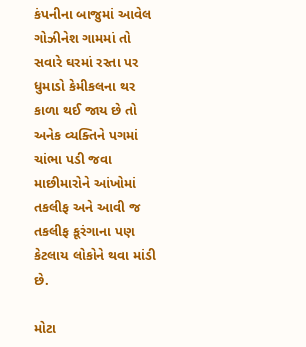કંપનીના બાજુમાં આવેલ ગોઝીનેશ ગામમાં તો સવારે ઘરમાં રસ્તા પર ધુમાડો કેમીકલના થર કાળા થઈ જાય છે તો અનેક વ્યક્તિને પગમાં ચાંભા પડી જવા માછીમારોને આંખોમાં તકલીફ અને આવી જ તકલીફ કૂરંગાના પણ કેટલાય લોકોને થવા માંડી છે.

મોટા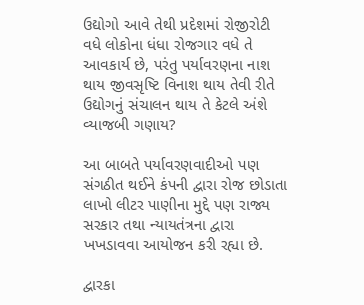ઉદ્યોગો આવે તેથી પ્રદેશમાં રોજીરોટી વધે લોકોના ધંધા રોજગાર વધે તે આવકાર્ય છે, પરંતુ પર્યાવરણના નાશ થાય જીવસૃષ્ટિ વિનાશ થાય તેવી રીતે ઉદ્યોગનું સંચાલન થાય તે કેટલે અંશે વ્યાજબી ગણાય?

આ બાબતે પર્યાવરણવાદીઓ પણ સંગઠીત થઈને કંપની દ્વારા રોજ છોડાતા લાખો લીટર પાણીના મુદ્દે પણ રાજ્ય સરકાર તથા ન્યાયતંત્રના દ્વારા ખખડાવવા આયોજન કરી રહ્યા છે.

દ્વારકા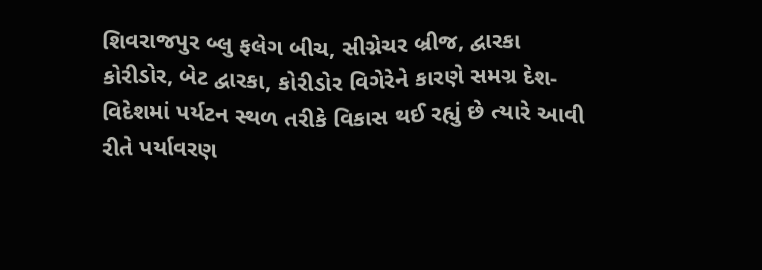શિવરાજપુર બ્લુ ફલેગ બીચ, સીગ્નેચર બ્રીજ, દ્વારકા કોરીડોર, બેટ દ્વારકા, કોરીડોર વિગેરેને કારણે સમગ્ર દેશ-વિદેશમાં પર્યટન સ્થળ તરીકે વિકાસ થઈ રહ્યું છે ત્યારે આવી રીતે પર્યાવરણ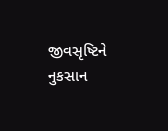જીવસૃષ્ટિને નુકસાન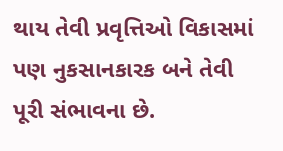થાય તેવી પ્રવૃત્તિઓ વિકાસમાં પણ નુકસાનકારક બને તેવી પૂરી સંભાવના છે.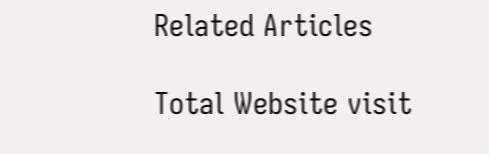Related Articles

Total Website visit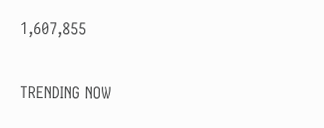1,607,855

TRENDING NOW